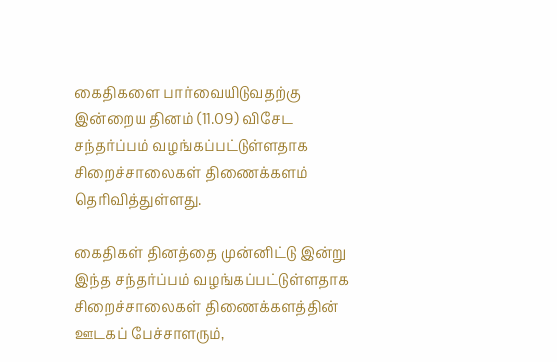கைதிகளை பார்வையிடுவதற்கு இன்றைய தினம் (11.09) விசேட சந்தர்ப்பம் வழங்கப்பட்டுள்ளதாக சிறைச்சாலைகள் திணைக்களம் தெரிவித்துள்ளது.

கைதிகள் தினத்தை முன்னிட்டு இன்று இந்த சந்தர்ப்பம் வழங்கப்பட்டுள்ளதாக சிறைச்சாலைகள் திணைக்களத்தின் ஊடகப் பேச்சாளரும்,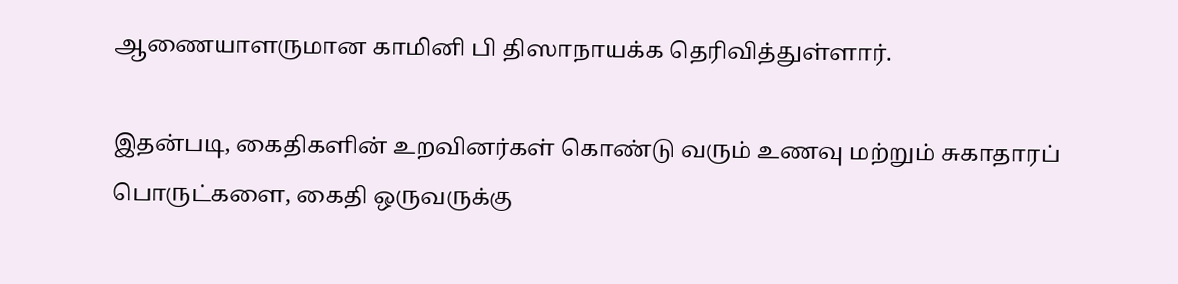ஆணையாளருமான காமினி பி திஸாநாயக்க தெரிவித்துள்ளார்.

இதன்படி, கைதிகளின் உறவினர்கள் கொண்டு வரும் உணவு மற்றும் சுகாதாரப் பொருட்களை, கைதி ஒருவருக்கு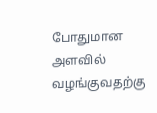போதுமான அளவில் வழங்குவதற்கு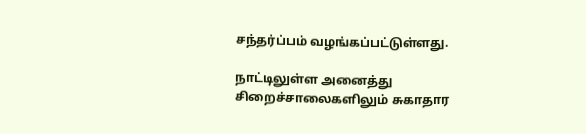சந்தர்ப்பம் வழங்கப்பட்டுள்ளது.

நாட்டிலுள்ள அனைத்து சிறைச்சாலைகளிலும் சுகாதார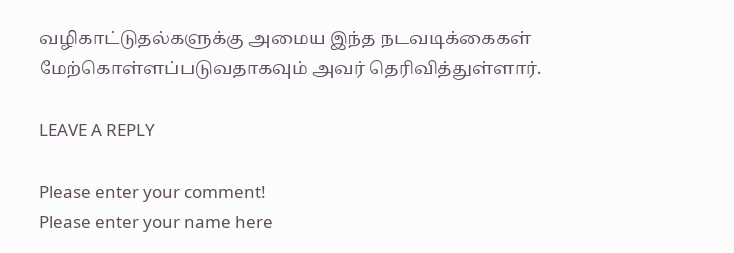வழிகாட்டுதல்களுக்கு அமைய இந்த நடவடிக்கைகள் மேற்கொள்ளப்படுவதாகவும் அவர் தெரிவித்துள்ளார்.

LEAVE A REPLY

Please enter your comment!
Please enter your name here